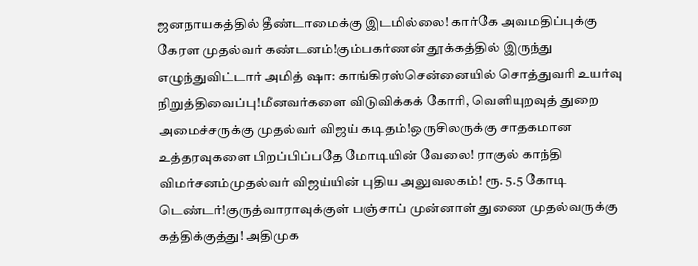ஜனநாயகத்தில் தீண்டாமைக்கு இடமில்லை! கார்கே அவமதிப்புக்கு கேரள முதல்வர் கண்டனம்!கும்பகர்ணன் தூக்கத்தில் இருந்து எழுந்துவிட்டார் அமித் ஷா: காங்கிரஸ்சென்னையில் சொத்துவரி உயர்வு நிறுத்திவைப்பு!மீனவர்களை விடுவிக்கக் கோரி, வெளியுறவுத் துறை அமைச்சருக்கு முதல்வர் விஜய் கடிதம்!ஒருசிலருக்கு சாதகமான உத்தரவுகளை பிறப்பிப்பதே மோடியின் வேலை! ராகுல் காந்தி விமர்சனம்முதல்வர் விஜய்யின் புதிய அலுவலகம்! ரூ. 5.5 கோடி டெண்டர்!குருத்வாராவுக்குள் பஞ்சாப் முன்னாள் துணை முதல்வருக்கு கத்திக்குத்து! அதிமுக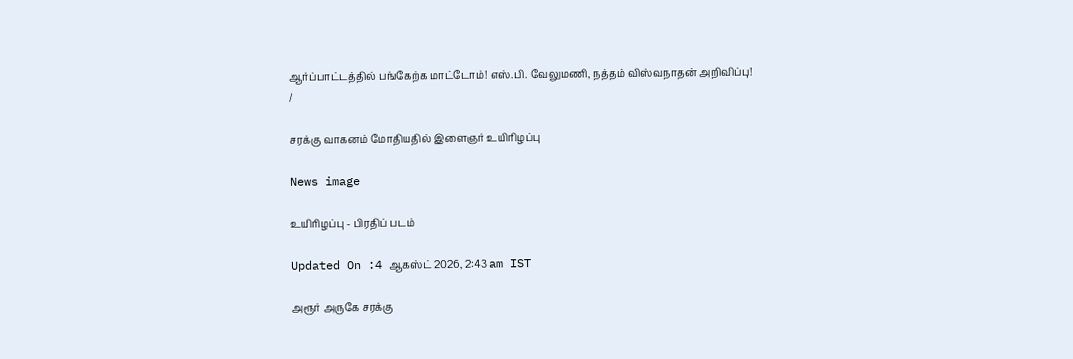ஆர்ப்பாட்டத்தில் பங்கேற்க மாட்டோம்! எஸ்.பி. வேலுமணி, நத்தம் விஸ்வநாதன் அறிவிப்பு!
/

சரக்கு வாகனம் மோதியதில் இளைஞர் உயிரிழப்பு

News image

உயிரிழப்பு - பிரதிப் படம்

Updated On :4 ஆகஸ்ட் 2026, 2:43 am IST

அரூர் அருகே சரக்கு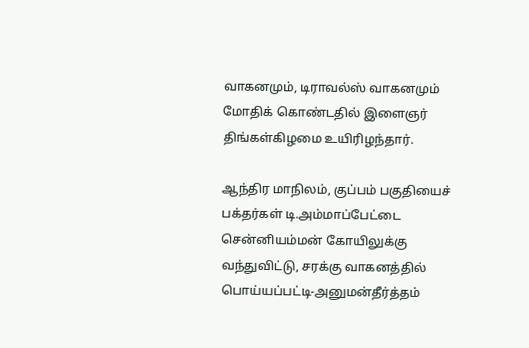வாகனமும், டிராவல்ஸ் வாகனமும் மோதிக் கொண்டதில் இளைஞர் திங்கள்கிழமை உயிரிழந்தார்.

ஆந்திர மாநிலம், குப்பம் பகுதியைச் பக்தர்கள் டி.அம்மாப்பேட்டை சென்னியம்மன் கோயிலுக்கு வந்துவிட்டு, சரக்கு வாகனத்தில் பொய்யப்பட்டி-அனுமன்தீர்த்தம்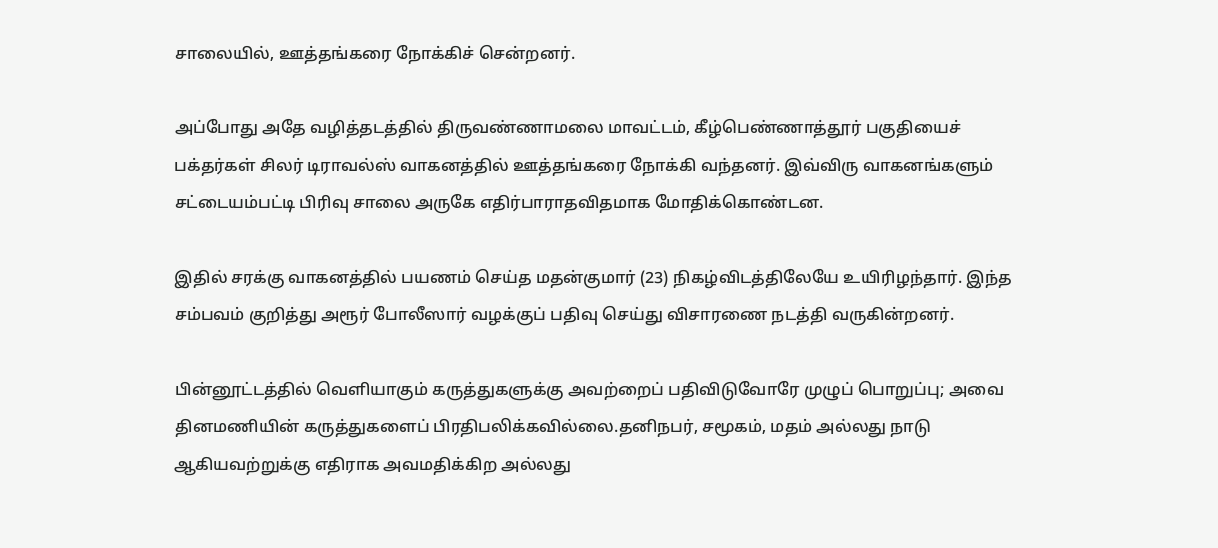சாலையில், ஊத்தங்கரை நோக்கிச் சென்றனர்.

அப்போது அதே வழித்தடத்தில் திருவண்ணாமலை மாவட்டம், கீழ்பெண்ணாத்தூர் பகுதியைச் பக்தர்கள் சிலர் டிராவல்ஸ் வாகனத்தில் ஊத்தங்கரை நோக்கி வந்தனர். இவ்விரு வாகனங்களும் சட்டையம்பட்டி பிரிவு சாலை அருகே எதிர்பாராதவிதமாக மோதிக்கொண்டன.

இதில் சரக்கு வாகனத்தில் பயணம் செய்த மதன்குமார் (23) நிகழ்விடத்திலேயே உயிரிழந்தார். இந்த சம்பவம் குறித்து அரூர் போலீஸார் வழக்குப் பதிவு செய்து விசாரணை நடத்தி வருகின்றனர்.

பின்னூட்டத்தில் வெளியாகும் கருத்துகளுக்கு அவற்றைப் பதிவிடுவோரே முழுப் பொறுப்பு; அவை தினமணியின் கருத்துகளைப் பிரதிபலிக்கவில்லை.தனிநபர், சமூகம், மதம் அல்லது நாடு ஆகியவற்றுக்கு எதிராக அவமதிக்கிற அல்லது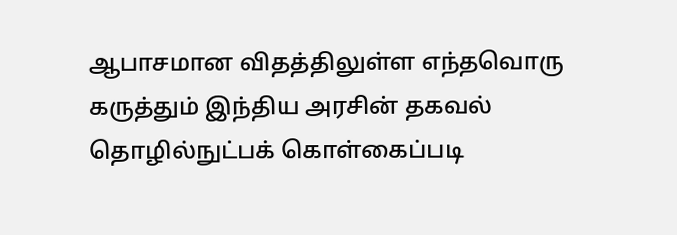ஆபாசமான விதத்திலுள்ள எந்தவொரு கருத்தும் இந்திய அரசின் தகவல் தொழில்நுட்பக் கொள்கைப்படி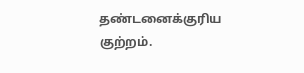தண்டனைக்குரிய குற்றம்.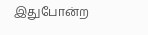இதுபோன்ற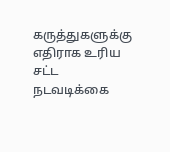கருத்துகளுக்கு எதிராக உரிய சட்ட நடவடிக்கை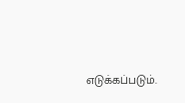எடுக்கப்படும்.